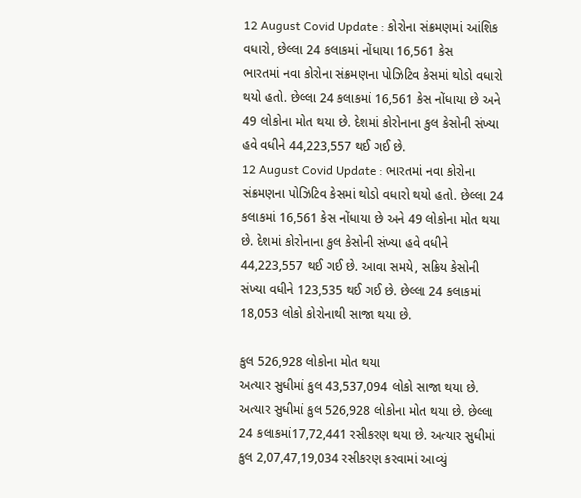12 August Covid Update : કોરોના સંક્રમણમાં આંશિક વધારો, છેલ્લા 24 કલાકમાં નોંધાયા 16,561 કેસ
ભારતમાં નવા કોરોના સંક્રમણના પોઝિટિવ કેસમાં થોડો વધારો થયો હતો. છેલ્લા 24 કલાકમાં 16,561 કેસ નોંધાયા છે અને 49 લોકોના મોત થયા છે. દેશમાં કોરોનાના કુલ કેસોની સંખ્યા હવે વધીને 44,223,557 થઈ ગઈ છે.
12 August Covid Update : ભારતમાં નવા કોરોના સંક્રમણના પોઝિટિવ કેસમાં થોડો વધારો થયો હતો. છેલ્લા 24 કલાકમાં 16,561 કેસ નોંધાયા છે અને 49 લોકોના મોત થયા છે. દેશમાં કોરોનાના કુલ કેસોની સંખ્યા હવે વધીને 44,223,557 થઈ ગઈ છે. આવા સમયે, સક્રિય કેસોની સંખ્યા વધીને 123,535 થઈ ગઈ છે. છેલ્લા 24 કલાકમાં 18,053 લોકો કોરોનાથી સાજા થયા છે.

કુલ 526,928 લોકોના મોત થયા
અત્યાર સુધીમાં કુલ 43,537,094 લોકો સાજા થયા છે. અત્યાર સુધીમાં કુલ 526,928 લોકોના મોત થયા છે. છેલ્લા 24 કલાકમાં17,72,441 રસીકરણ થયા છે. અત્યાર સુધીમાં કુલ 2,07,47,19,034 રસીકરણ કરવામાં આવ્યું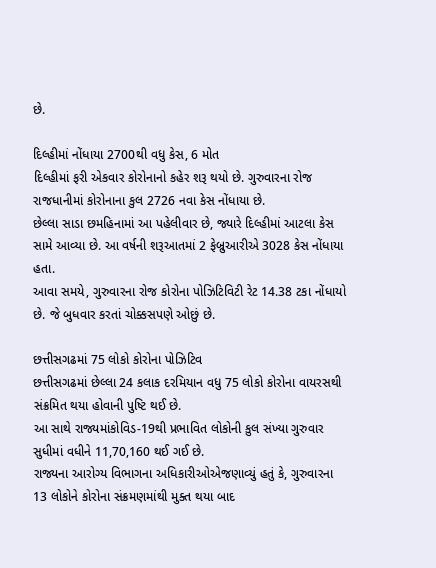છે.

દિલ્હીમાં નોંધાયા 2700થી વધુ કેસ, 6 મોત
દિલ્હીમાં ફરી એકવાર કોરોનાનો કહેર શરૂ થયો છે. ગુરુવારના રોજ રાજધાનીમાં કોરોનાના કુલ 2726 નવા કેસ નોંધાયા છે.
છેલ્લા સાડા છમહિનામાં આ પહેલીવાર છે, જ્યારે દિલ્હીમાં આટલા કેસ સામે આવ્યા છે. આ વર્ષની શરૂઆતમાં 2 ફેબ્રુઆરીએ 3028 કેસ નોંધાયા હતા.
આવા સમયે, ગુરુવારના રોજ કોરોના પોઝિટિવિટી રેટ 14.38 ટકા નોંધાયો છે. જે બુધવાર કરતાં ચોક્કસપણે ઓછું છે.

છત્તીસગઢમાં 75 લોકો કોરોના પોઝિટિવ
છત્તીસગઢમાં છેલ્લા 24 કલાક દરમિયાન વધુ 75 લોકો કોરોના વાયરસથી સંક્રમિત થયા હોવાની પુષ્ટિ થઈ છે.
આ સાથે રાજ્યમાંકોવિડ-19થી પ્રભાવિત લોકોની કુલ સંખ્યા ગુરુવાર સુધીમાં વધીને 11,70,160 થઈ ગઈ છે.
રાજ્યના આરોગ્ય વિભાગના અધિકારીઓએજણાવ્યું હતું કે, ગુરુવારના 13 લોકોને કોરોના સંક્રમણમાંથી મુક્ત થયા બાદ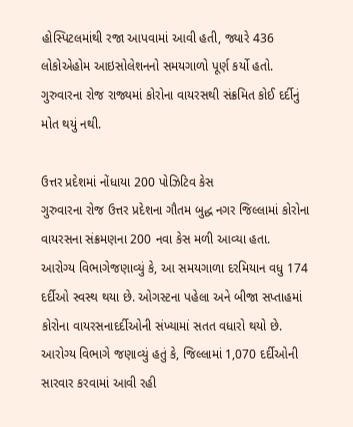હોસ્પિટલમાંથી રજા આપવામાં આવી હતી, જ્યારે 436 લોકોએહોમ આઇસોલેશનનો સમયગાળો પૂર્ણ કર્યો હતો. ગુરુવારના રોજ રાજ્યમાં કોરોના વાયરસથી સંક્રમિત કોઈ દર્દીનું મોત થયું નથી.

ઉત્તર પ્રદેશમાં નોંધાયા 200 પોઝિટિવ કેસ
ગુરુવારના રોજ ઉત્તર પ્રદેશના ગૌતમ બુદ્ધ નગર જિલ્લામાં કોરોના વાયરસના સંક્રમણના 200 નવા કેસ મળી આવ્યા હતા.
આરોગ્ય વિભાગેજણાવ્યું કે, આ સમયગાળા દરમિયાન વધુ 174 દર્દીઓ સ્વસ્થ થયા છે. ઓગસ્ટના પહેલા અને બીજા સપ્તાહમાં કોરોના વાયરસનાદર્દીઓની સંખ્યામાં સતત વધારો થયો છે.
આરોગ્ય વિભાગે જણાવ્યું હતું કે, જિલ્લામાં 1,070 દર્દીઓની સારવાર કરવામાં આવી રહી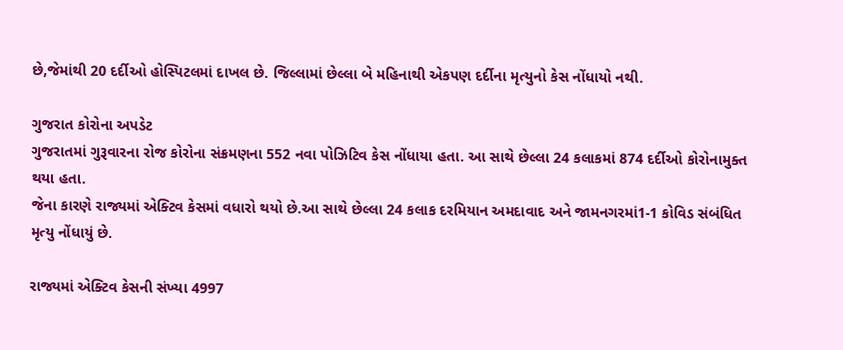છે,જેમાંથી 20 દર્દીઓ હોસ્પિટલમાં દાખલ છે. જિલ્લામાં છેલ્લા બે મહિનાથી એકપણ દર્દીના મૃત્યુનો કેસ નોંધાયો નથી.

ગુજરાત કોરોના અપડેટ
ગુજરાતમાં ગુરૂવારના રોજ કોરોના સંક્રમણના 552 નવા પોઝિટિવ કેસ નોંધાયા હતા. આ સાથે છેલ્લા 24 કલાકમાં 874 દર્દીઓ કોરોનામુક્ત થયા હતા.
જેના કારણે રાજ્યમાં એક્ટિવ કેસમાં વધારો થયો છે.આ સાથે છેલ્લા 24 કલાક દરમિયાન અમદાવાદ અને જામનગરમાં1-1 કોવિડ સંબંધિત મૃત્યુ નોંધાયું છે.

રાજ્યમાં એક્ટિવ કેસની સંખ્યા 4997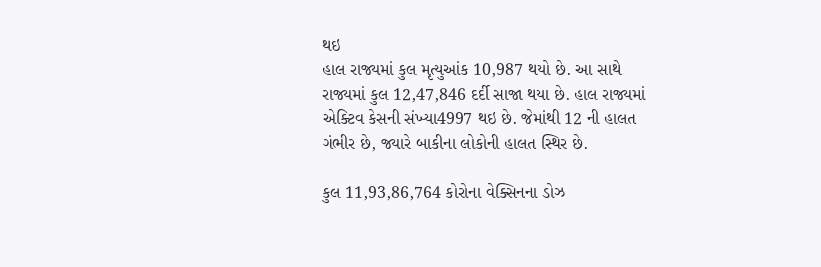થઇ
હાલ રાજ્યમાં કુલ મૃત્યુઆંક 10,987 થયો છે. આ સાથે રાજ્યમાં કુલ 12,47,846 દર્દી સાજા થયા છે. હાલ રાજ્યમાં એક્ટિવ કેસની સંખ્યા4997 થઇ છે. જેમાંથી 12 ની હાલત ગંભીર છે, જ્યારે બાકીના લોકોની હાલત સ્થિર છે.

કુલ 11,93,86,764 કોરોના વેક્સિનના ડોઝ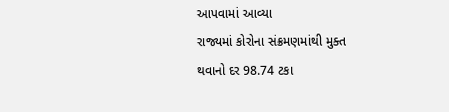આપવામાં આવ્યા
રાજ્યમાં કોરોના સંક્રમણમાંથી મુક્ત થવાનો દર 98.74 ટકા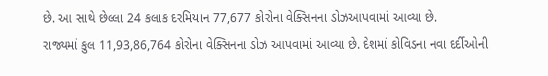છે. આ સાથે છેલ્લા 24 કલાક દરમિયાન 77,677 કોરોના વેક્સિનના ડોઝઆપવામાં આવ્યા છે.
રાજ્યમાં કુલ 11,93,86,764 કોરોના વેક્સિનના ડોઝ આપવામાં આવ્યા છે. દેશમાં કોવિડના નવા દર્દીઓની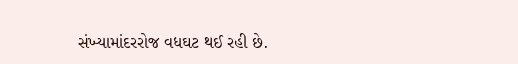સંખ્યામાંદરરોજ વધઘટ થઈ રહી છે.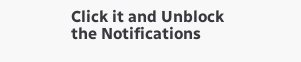Click it and Unblock the Notifications